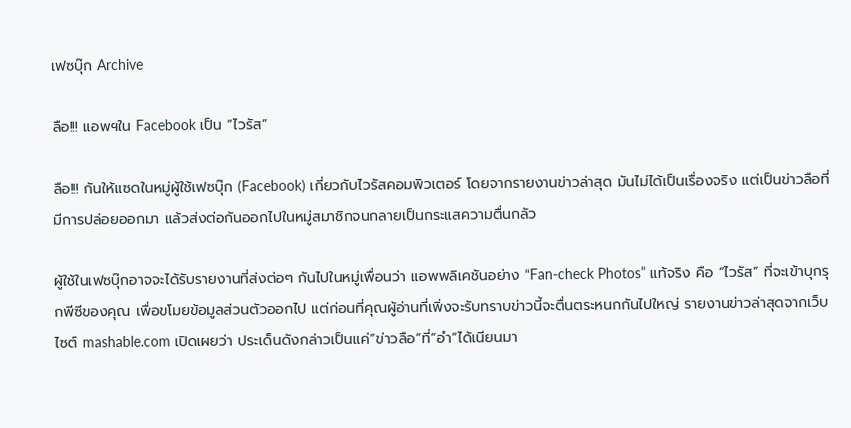เฟซบุ๊ก Archive

ลือ!!! แอพฯใน Facebook เป็น “ไวรัส”

ลือ!!! กันให้แซดในหมู่ผู้ใช้เฟซบุ๊ก (Facebook) เกี่ยวกับไวรัสคอมพิวเตอร์ โดยจากรายงานข่าวล่าสุด มันไม่ได้เป็นเรื่องจริง แต่เป็นข่าวลือที่มีการปล่อยออกมา แล้วส่งต่อกันออกไปในหมู่สมาชิกจนกลายเป็นกระแสความตื่นกลัว

ผู้ใช้ในเฟซบุ๊กอาจจะได้รับรายงานที่ส่งต่อๆ กันไปในหมู่เพื่อนว่า แอพพลิเคชันอย่าง “Fan-check Photos” แท้จริง คือ “ไวรัส” ที่จะเข้าบุกรุกพีซีของคุณ เพื่อขโมยข้อมูลส่วนตัวออกไป แต่ก่อนที่คุณผู้อ่านที่เพิ่งจะรับทราบข่าวนี้จะตื่นตระหนกกันไปใหญ่ รายงานข่าวล่าสุดจากเว็บไซต์ mashable.com เปิดเผยว่า ประเด็นดังกล่าวเป็นแค่”ข่าวลือ”ที่”อำ”ได้เนียนมา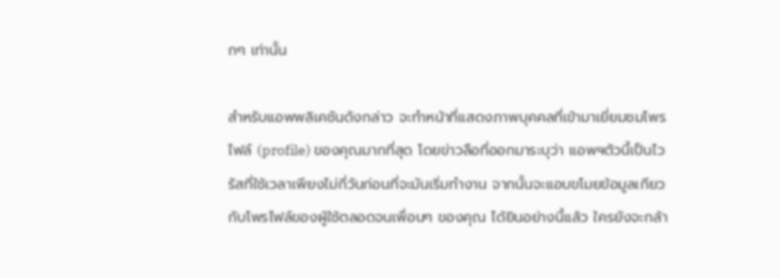กๆ เท่านั้น

สำหรับแอพพลิเคชันดังกล่าว จะทำหน้าที่แสดงภาพบุคคลที่เข้ามาเยี่ยมชมโพรไฟล์ (profile) ของคุณมากที่สุด โดยข่าวลือที่ออกมาระบุว่า แอพฯตัวนี้เป็นไวรัสที่ใช้เวลาเพียงไม่กี่วันก่อนที่จะมันเริ่มทำงาน จากนั้นจะแอบขโมยข้อมูลเกียวกับโพรไฟล์ของผู้ใช้ตลอดจนเพื่อนๆ ของคุณ ได้ยินอย่างนี้แล้ว ใครยังจะกล้า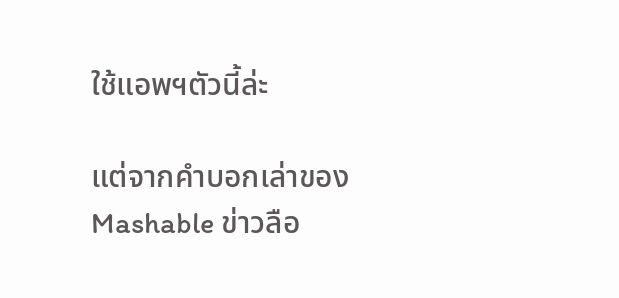ใช้แอพฯตัวนี้ล่ะ

แต่จากคำบอกเล่าของ Mashable ข่าวลือ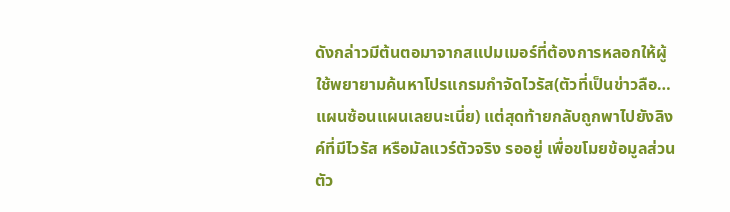ดังกล่าวมีต้นตอมาจากสแปมเมอร์ที่ต้องการหลอกให้ผู้ใช้พยายามค้นหาโปรแกรมกำจัดไวรัส(ตัวที่เป็นข่าวลือ…แผนซ้อนแผนเลยนะเนี่ย) แต่สุดท้ายกลับถูกพาไปยังลิงค์ที่มีไวรัส หรือมัลแวร์ตัวจริง รออยู่ เพื่อขโมยข้อมูลส่วนตัว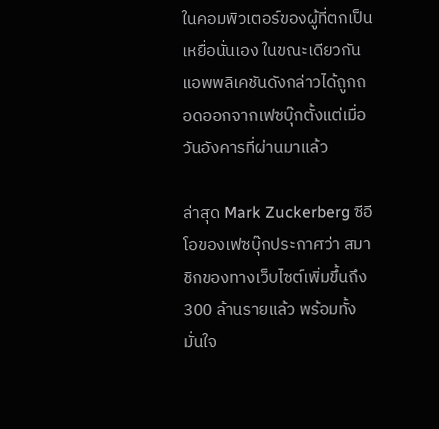ในคอมพิวเตอร์ของผู้ที่ตกเป็นเหยื่อนั่นเอง ในขณะเดียวกัน แอพพลิเคชันดังกล่าวได้ถูกถอดออกจากเฟซบุ๊กตั้งแต่เมื่อวันอังคารที่ผ่านมาแล้ว

ล่าสุด Mark Zuckerberg ซีอีโอของเฟซบุ๊กประกาศว่า สมาชิกของทางเว็บไซต์เพิ่มขึ้นถึง 300 ล้านรายแล้ว พร้อมทั้งมั่นใจ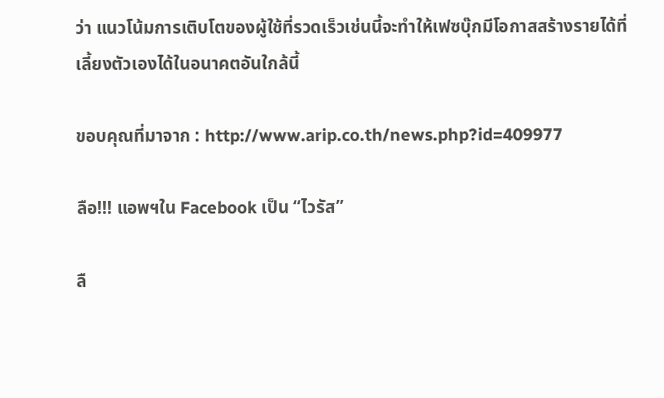ว่า แนวโน้มการเติบโตของผู้ใช้ที่รวดเร็วเช่นนี้จะทำให้เฟซบุ๊กมีโอกาสสร้างรายได้ที่เลี้ยงตัวเองได้ในอนาคตอันใกล้นี้

ขอบคุณที่มาจาก : http://www.arip.co.th/news.php?id=409977

ลือ!!! แอพฯใน Facebook เป็น “ไวรัส”

ลื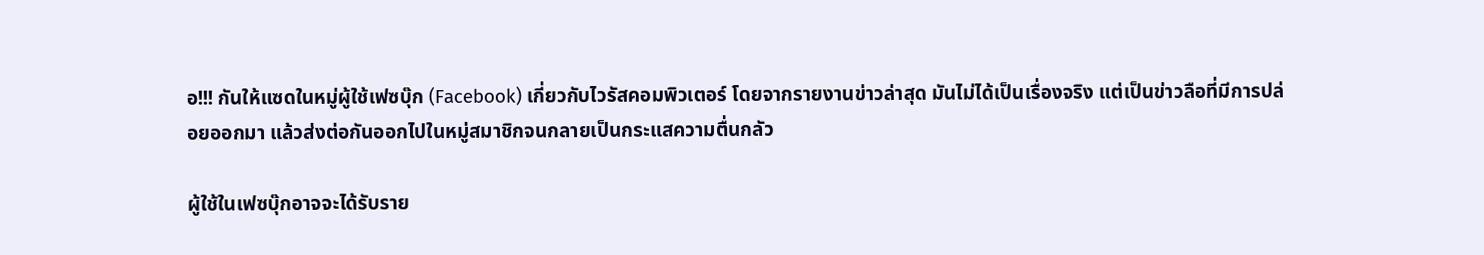อ!!! กันให้แซดในหมู่ผู้ใช้เฟซบุ๊ก (Facebook) เกี่ยวกับไวรัสคอมพิวเตอร์ โดยจากรายงานข่าวล่าสุด มันไม่ได้เป็นเรื่องจริง แต่เป็นข่าวลือที่มีการปล่อยออกมา แล้วส่งต่อกันออกไปในหมู่สมาชิกจนกลายเป็นกระแสความตื่นกลัว

ผู้ใช้ในเฟซบุ๊กอาจจะได้รับราย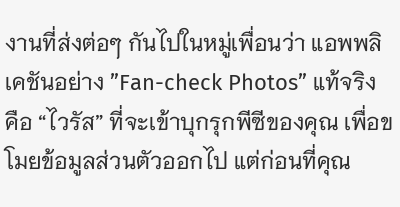งานที่ส่งต่อๆ กันไปในหมู่เพื่อนว่า แอพพลิเคชันอย่าง ”Fan-check Photos” แท้จริง คือ “ไวรัส” ที่จะเข้าบุกรุกพีซีของคุณ เพื่อขโมยข้อมูลส่วนตัวออกไป แต่ก่อนที่คุณ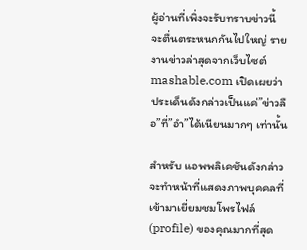ผู้อ่านที่เพิ่งจะรับทราบข่าวนี้ จะตื่นตระหนกกันไปใหญ่ รายงานข่าวล่าสุดจากเว็บไซต์ mashable.com เปิดเผยว่า ประเด็นดังกล่าวเป็นแค่”ข่าวลือ”ที่”อำ”ได้เนียนมากๆ เท่านั้น

สำหรับ แอพพลิเคชันดังกล่าว จะทำหน้าที่แสดงภาพบุคคลที่เข้ามาเยี่ยมชมโพรไฟล์ (profile) ของคุณมากที่สุด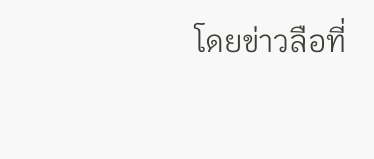โดยข่าวลือที่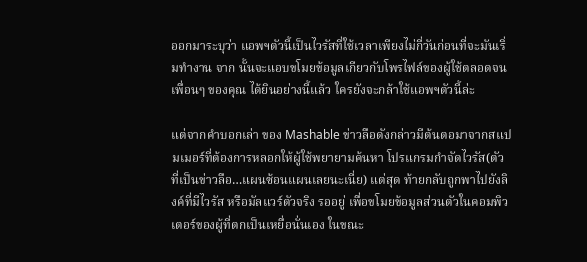ออกมาระบุว่า แอพฯตัวนี้เป็นไวรัสที่ใช้เวลาเพียงไม่กี่วันก่อนที่จะมันเริ่มทำงาน จาก นั้นจะแอบขโมยข้อมูลเกียวกับโพรไฟล์ของผู้ใช้ตลอดจนเพื่อนๆ ของคุณ ได้ยินอย่างนี้แล้ว ใครยังจะกล้าใช้แอพฯตัวนี้ล่ะ

แต่จากคำบอกเล่า ของ Mashable ข่าวลือดังกล่าวมีต้นตอมาจากสแปมเมอร์ที่ต้องการหลอกให้ผู้ใช้พยายามค้นหา โปรแกรมกำจัดไวรัส(ตัวที่เป็นข่าวลือ…แผนซ้อนแผนเลยนะเนี่ย) แต่สุด ท้ายกลับถูกพาไปยังลิงค์ที่มีไวรัส หรือมัลแวร์ตัวจริง รออยู่ เพื่อขโมยข้อมูลส่วนตัวในคอมพิวเตอร์ของผู้ที่ตกเป็นเหยื่อนั่นเอง ในขณะ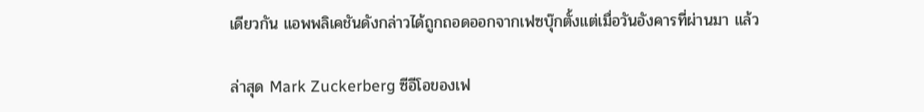เดียวกัน แอพพลิเคชันดังกล่าวได้ถูกถอดออกจากเฟซบุ๊กตั้งแต่เมื่อวันอังคารที่ผ่านมา แล้ว

ล่าสุด Mark Zuckerberg ซีอีโอของเฟ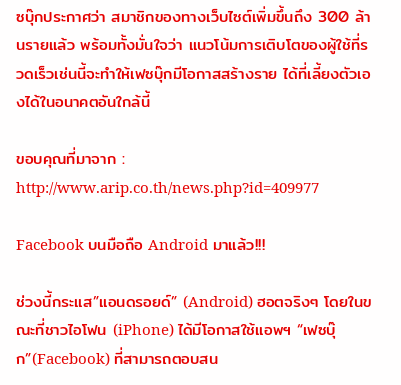ซบุ๊กประกาศว่า สมาชิกของทางเว็บไซต์เพิ่มขึ้นถึง 300 ล้านรายแล้ว พร้อมทั้งมั่นใจว่า แนวโน้มการเติบโตของผู้ใช้ที่รวดเร็วเช่นนี้จะทำให้เฟซบุ๊กมีโอกาสสร้างราย ได้ที่เลี้ยงตัวเองได้ในอนาคตอันใกล้นี้

ขอบคุณที่มาจาก : http://www.arip.co.th/news.php?id=409977

Facebook บนมือถือ Android มาแล้ว!!!

ช่วงนี้กระแส”แอนดรอยด์” (Android) ฮอตจริงๆ โดยในขณะที่ชาวไอโฟน (iPhone) ได้มีโอกาสใช้แอพฯ “เฟซบุ๊ก”(Facebook) ที่สามารถตอบสน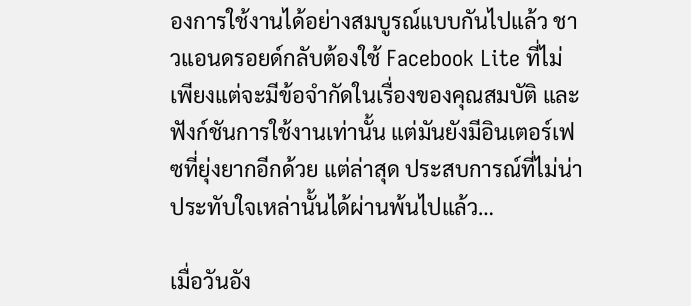องการใช้งานได้อย่างสมบูรณ์แบบกันไปแล้ว ชาวแอนดรอยด์กลับต้องใช้ Facebook Lite ที่ไม่เพียงแต่จะมีข้อจำกัดในเรื่องของคุณสมบัติ และฟังก์ชันการใช้งานเท่านั้น แต่มันยังมีอินเตอร์เฟซที่ยุ่งยากอีกด้วย แต่ล่าสุด ประสบการณ์ที่ไม่น่าประทับใจเหล่านั้นได้ผ่านพ้นไปแล้ว…

เมื่อวันอัง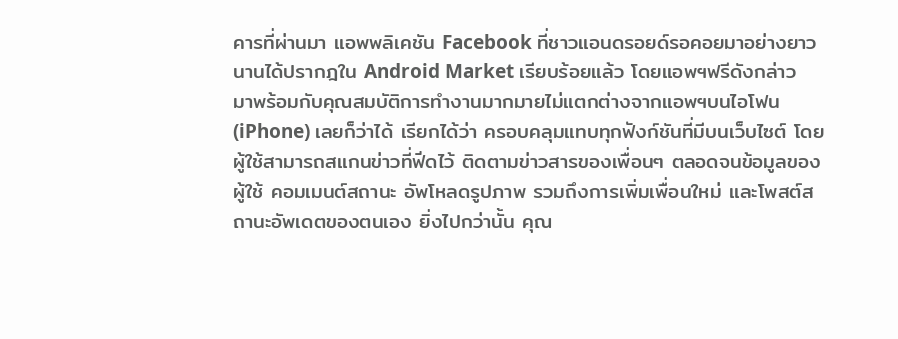คารที่ผ่านมา แอพพลิเคชัน Facebook ที่ชาวแอนดรอยด์รอคอยมาอย่างยาวนานได้ปรากฎใน Android Market เรียบร้อยแล้ว โดยแอพฯฟรีดังกล่าว มาพร้อมกับคุณสมบัติการทำงานมากมายไม่แตกต่างจากแอพฯบนไอโฟน (iPhone) เลยก็ว่าได้ เรียกได้ว่า ครอบคลุมแทบทุกฟังก์ชันที่มีบนเว็บไซต์ โดยผู้ใช้สามารถสแกนข่าวที่ฟีดไว้ ติดตามข่าวสารของเพื่อนๆ ตลอดจนข้อมูลของผู้ใช้ คอมเมนต์สถานะ อัพโหลดรูปภาพ รวมถึงการเพิ่มเพื่อนใหม่ และโพสต์สถานะอัพเดตของตนเอง ยิ่งไปกว่านั้น คุณ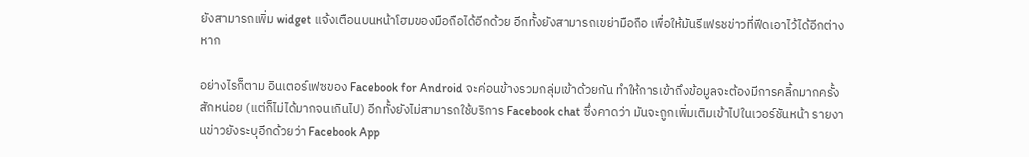ยังสามารถเพิ่ม widget แจ้งเตือนบนหน้าโฮมของมือถือได้อีกด้วย อีกทั้งยังสามารถเขย่ามือถือ เพื่อให้มันรีเฟรชข่าวที่ฟีดเอาไว้ได้อีกต่างหาก

อย่างไรก็ตาม อินเตอร์เฟซของ Facebook for Android จะค่อนข้างรวมกลุ่มเข้าด้วยกัน ทำให้การเข้าถึงข้อมูลจะต้องมีการคลิ้กมากครั้งสักหน่อย (แต่ก็ไม่ได้มากจนเกินไป) อีกทั้งยังไม่สามารถใช้บริการ Facebook chat ซึ่งคาดว่า มันจะถูกเพิ่มเติมเข้าไปในเวอร์ชันหน้า รายงานข่าวยังระบุอีกด้วยว่า Facebook App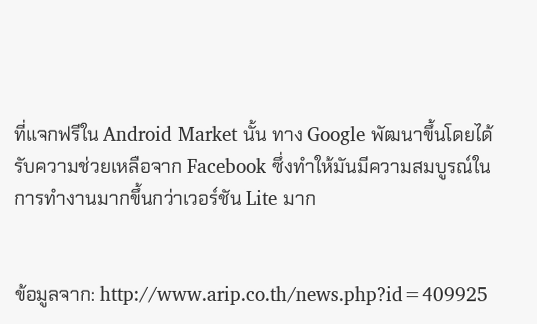ที่แจกฟรีใน Android Market นั้น ทาง Google พัฒนาขึ้นโดยได้รับความช่วยเหลือจาก Facebook ซึ่งทำให้มันมีความสมบูรณ์ในการทำงานมากขึ้นกว่าเวอร์ชัน Lite มาก


ข้อมูลจาก: http://www.arip.co.th/news.php?id=409925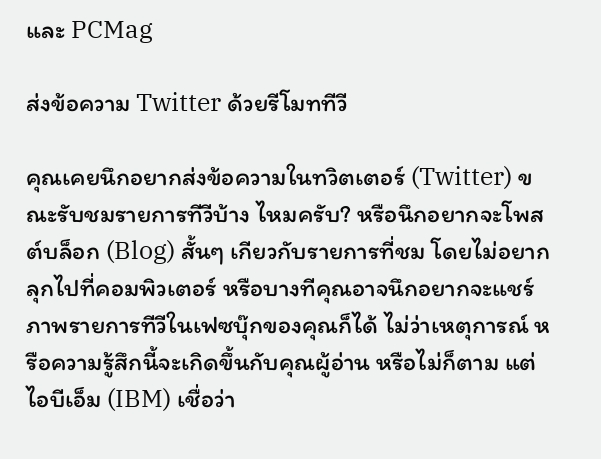และ PCMag

ส่งข้อความ Twitter ด้วยรีโมททีวี

คุณเคยนึกอยากส่งข้อความในทวิตเตอร์ (Twitter) ขณะรับชมรายการทีวีบ้าง ไหมครับ? หรือนึกอยากจะโพสต์บล็อก (Blog) สั้นๆ เกียวกับรายการที่ชม โดยไม่อยากลุกไปที่คอมพิวเตอร์ หรือบางทีคุณอาจนึกอยากจะแชร์ภาพรายการทีวีในเฟซบุ๊กของคุณก็ได้ ไม่ว่าเหตุการณ์ หรือความรู้สึกนี้จะเกิดขึ้นกับคุณผู้อ่าน หรือไม่ก็ตาม แต่ไอบีเอ็ม (IBM) เชื่อว่า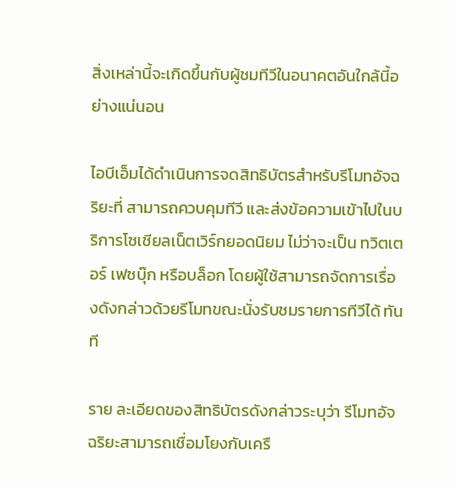สิ่งเหล่านี้จะเกิดขึ้นกับผู้ชมทีวีในอนาคตอันใกล้นี้อย่างแน่นอน

ไอบีเอ็มได้ดำเนินการจดสิทธิบัตรสำหรับรีโมทอัจฉริยะที่ สามารถควบคุมทีวี และส่งข้อความเข้าไปในบริการโซเชียลเน็ตเวิร์กยอดนิยม ไม่ว่าจะเป็น ทวิตเตอร์ เฟซบุ๊ก หรือบล็อก โดยผู้ใช้สามารถจัดการเรื่องดังกล่าวด้วยรีโมทขณะนั่งรับชมรายการทีวีได้ ทันที

ราย ละเอียดของสิทธิบัตรดังกล่าวระบุว่า รีโมทอัจฉริยะสามารถเชื่อมโยงกับเครื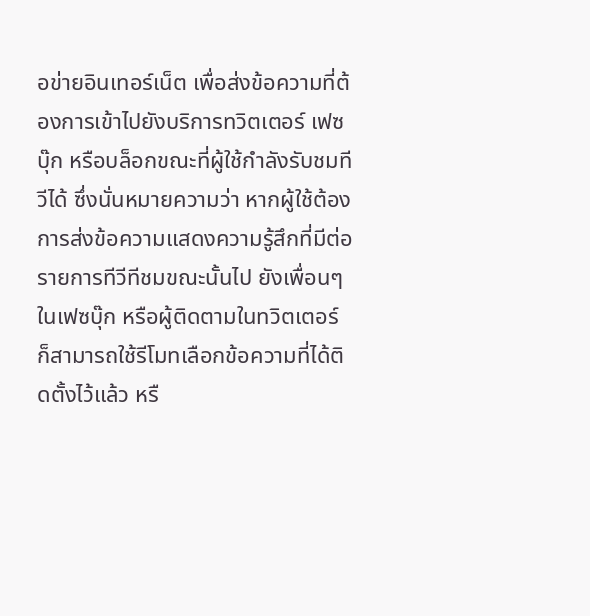อข่ายอินเทอร์เน็ต เพื่อส่งข้อความที่ต้องการเข้าไปยังบริการทวิตเตอร์ เฟซบุ๊ก หรือบล็อกขณะที่ผู้ใช้กำลังรับชมทีวีได้ ซึ่งนั่นหมายความว่า หากผู้ใช้ต้องการส่งข้อความแสดงความรู้สึกที่มีต่อรายการทีวีทีชมขณะนั้นไป ยังเพื่อนๆ ในเฟซบุ๊ก หรือผู้ติดตามในทวิตเตอร์ ก็สามารถใช้รีโมทเลือกข้อความที่ได้ติดตั้งไว้แล้ว หรื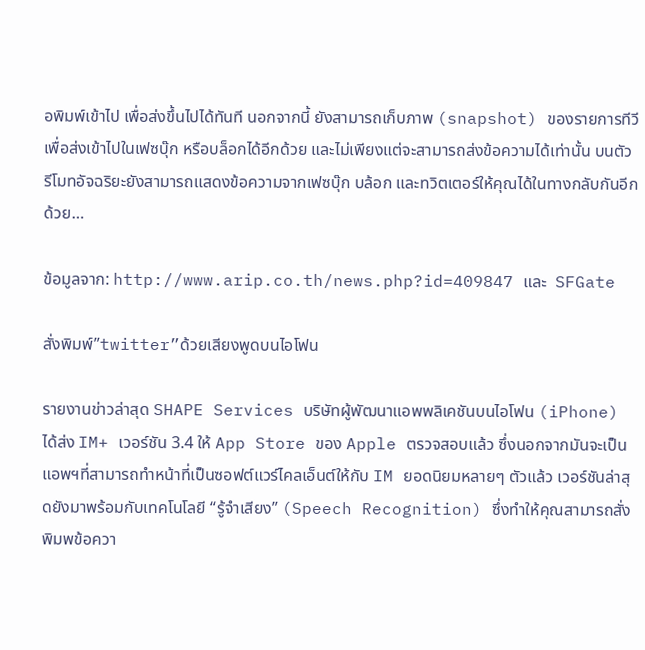อพิมพ์เข้าไป เพื่อส่งขึ้นไปได้ทันที นอกจากนี้ ยังสามารถเก็บภาพ (snapshot) ของรายการทีวี เพื่อส่งเข้าไปในเฟซบุ๊ก หรือบล็อกได้อีกด้วย และไม่เพียงแต่จะสามารถส่งข้อความได้เท่านั้น บนตัวรีโมทอัจฉริยะยังสามารถแสดงข้อความจากเฟซบุ๊ก บล้อก และทวิตเตอร์ให้คุณได้ในทางกลับกันอีกด้วย…

ข้อมูลจาก: http://www.arip.co.th/news.php?id=409847 และ  SFGate

สั่งพิมพ์”twitter”ด้วยเสียงพูดบนไอโฟน

รายงานข่าวล่าสุด SHAPE Services บริษัทผู้พัฒนาแอพพลิเคชันบนไอโฟน (iPhone) ได้ส่ง IM+ เวอร์ชัน 3.4 ให้ App Store ของ Apple ตรวจสอบแล้ว ซึ่งนอกจากมันจะเป็นแอพฯที่สามารถทำหน้าที่เป็นซอฟต์แวร์ไคลเอ็นต์ให้กับ IM ยอดนิยมหลายๆ ตัวแล้ว เวอร์ชันล่าสุดยังมาพร้อมกับเทคโนโลยี “รู้จำเสียง” (Speech Recognition) ซึ่งทำให้คุณสามารถสั่งพิมพข้อควา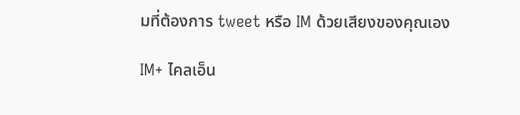มที่ต้องการ tweet หรือ IM ด้วยเสียงของคุณเอง

IM+ ไคลเอ็น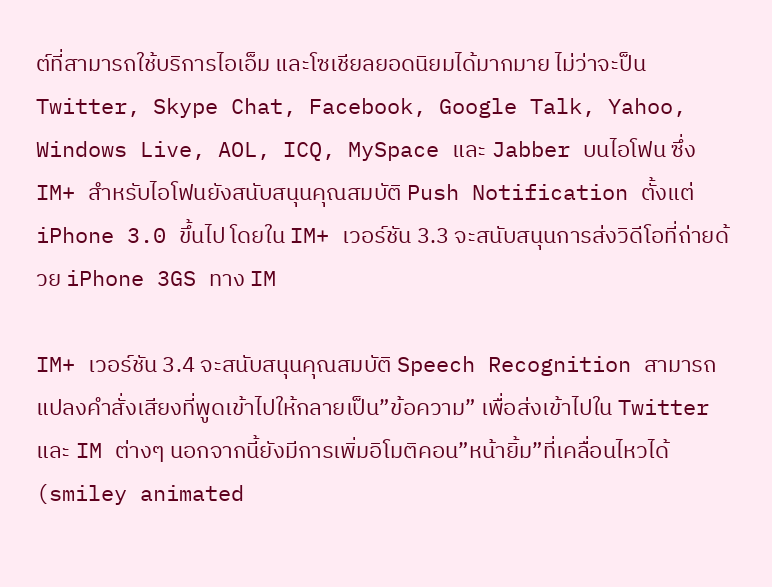ต์ที่สามารถใช้บริการไอเอ็ม และโซเชียลยอดนิยมได้มากมาย ไม่ว่าจะป็น Twitter, Skype Chat, Facebook, Google Talk, Yahoo, Windows Live, AOL, ICQ, MySpace และ Jabber บนไอโฟน ซึ่ง IM+ สำหรับไอโฟนยังสนับสนุนคุณสมบัติ Push Notification ตั้งแต่ iPhone 3.0 ขึ้นไป โดยใน IM+ เวอร์ชัน 3.3 จะสนับสนุนการส่งวิดีโอที่ถ่ายด้วย iPhone 3GS ทาง IM

IM+ เวอร์ชัน 3.4 จะสนับสนุนคุณสมบัติ Speech Recognition สามารถแปลงคำสั่งเสียงที่พูดเข้าไปให้กลายเป็น”ข้อความ” เพื่อส่งเข้าไปใน Twitter และ IM ต่างๆ นอกจากนี้ยังมีการเพิ่มอิโมติคอน”หน้ายิ้ม”ที่เคลื่อนไหวได้ (smiley animated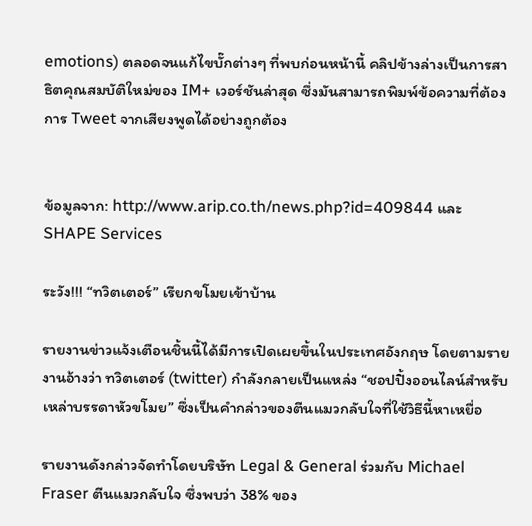emotions) ตลอดจนแก้ไขบั๊กต่างๆ ที่พบก่อนหน้านี้ คลิปข้างล่างเป็นการสาธิตคุณสมบัติใหม่ของ IM+ เวอร์ชันล่าสุด ซึ่งมันสามารถพิมพ์ข้อความที่ต้องการ Tweet จากเสียงพูดได้อย่างถูกต้อง


ข้อมูลจาก: http://www.arip.co.th/news.php?id=409844 และ  SHAPE Services

ระวัง!!! “ทวิตเตอร์” เรียกขโมยเข้าบ้าน

รายงานข่าวแจ้งเตือนชิ้นนี้ได้มีการเปิดเผยขึ้นในประเทศอังกฤษ โดยตามรายงานอ้างว่า ทวิตเตอร์ (twitter) กำลังกลายเป็นแหล่ง “ชอปปิ้งออนไลน์สำหรับเหล่าบรรดาหัวขโมย” ซึ่งเป็นคำกล่าวของตีนแมวกลับใจที่ใช้วิธีนี้หาเหยื่อ

รายงานดังกล่าวจัดทำโดยบริษัท Legal & General ร่วมกับ Michael Fraser ตีนแมวกลับใจ ซึ่งพบว่า 38% ของ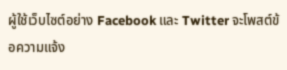ผู้ใช้เว็บไซต์อย่าง Facebook และ Twitter จะโพสต์ข้อความแจ้ง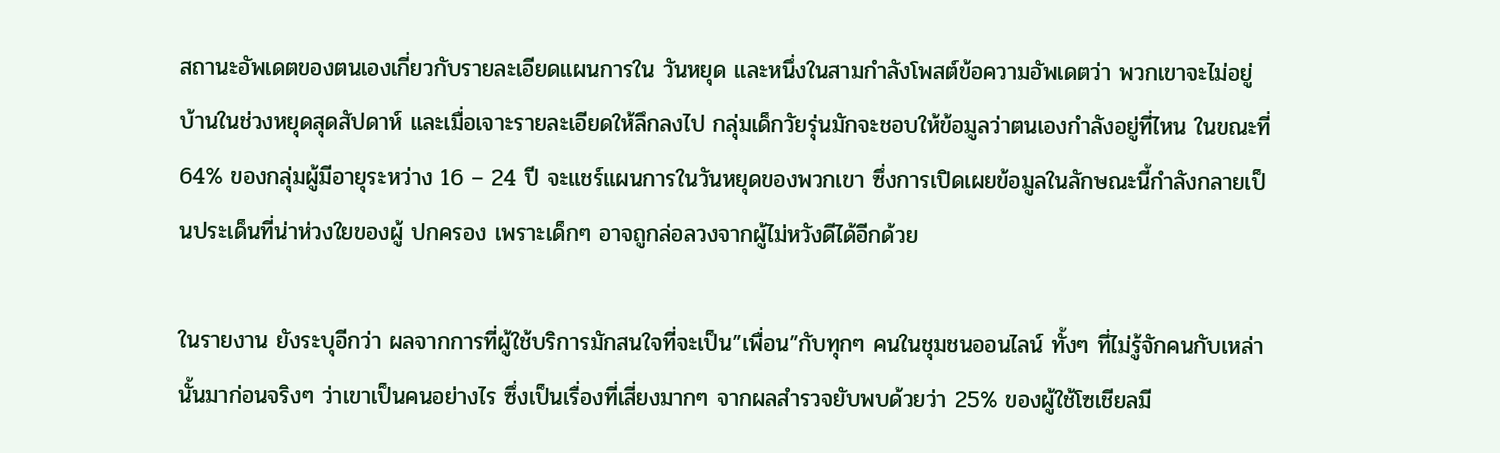สถานะอัพเดตของตนเองเกี่ยวกับรายละเอียดแผนการใน วันหยุด และหนึ่งในสามกำลังโพสต์ข้อความอัพเดตว่า พวกเขาจะไม่อยู่บ้านในช่วงหยุดสุดสัปดาห์ และเมื่อเจาะรายละเอียดให้ลึกลงไป กลุ่มเด็กวัยรุ่นมักจะชอบให้ข้อมูลว่าตนเองกำลังอยู่ที่ไหน ในขณะที่ 64% ของกลุ่มผู้มีอายุระหว่าง 16 – 24 ปี จะแชร์แผนการในวันหยุดของพวกเขา ซึ่งการเปิดเผยข้อมูลในลักษณะนี้กำลังกลายเป็นประเด็นที่น่าห่วงใยของผู้ ปกครอง เพราะเด็กๆ อาจถูกล่อลวงจากผู้ไม่หวังดีได้อีกด้วย

ในรายงาน ยังระบุอีกว่า ผลจากการที่ผู้ใช้บริการมักสนใจที่จะเป็น”เพื่อน”กับทุกๆ คนในชุมชนออนไลน์ ทั้งๆ ที่ไม่รู้จักคนกับเหล่านั้นมาก่อนจริงๆ ว่าเขาเป็นคนอย่างไร ซึ่งเป็นเรื่องที่เสี่ยงมากๆ จากผลสำรวจยับพบด้วยว่า 25% ของผู้ใช้โซเชียลมี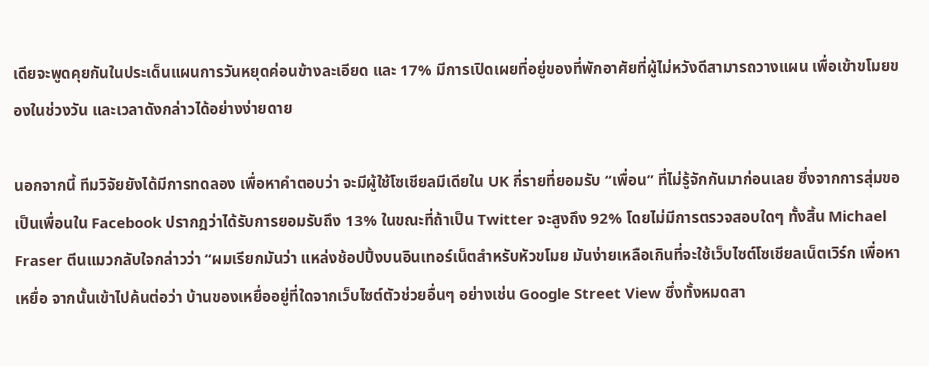เดียจะพูดคุยกันในประเด็นแผนการวันหยุดค่อนข้างละเอียด และ 17% มีการเปิดเผยที่อยู่ของที่พักอาศัยที่ผู้ไม่หวังดีสามารถวางแผน เพื่อเข้าขโมยของในช่วงวัน และเวลาดังกล่าวได้อย่างง่ายดาย

นอกจากนี้ ทีมวิจัยยังได้มีการทดลอง เพื่อหาคำตอบว่า จะมีผู้ใช้โซเชียลมีเดียใน UK กี่รายที่ยอมรับ “เพื่อน” ที่ไม่รู้จักกันมาก่อนเลย ซึ่งจากการสุ่มขอเป็นเพื่อนใน Facebook ปรากฎว่าได้รับการยอมรับถึง 13% ในขณะที่ถ้าเป็น Twitter จะสูงถึง 92% โดยไม่มีการตรวจสอบใดๆ ทั้งสิ้น Michael Fraser ตีนแมวกลับใจกล่าวว่า “ผมเรียกมันว่า แหล่งช้อปปิ้งบนอินเทอร์เน็ตสำหรับหัวขโมย มันง่ายเหลือเกินที่จะใช้เว็บไซต์โซเชียลเน็ตเวิร์ก เพื่อหาเหยื่อ จากนั้นเข้าไปค้นต่อว่า บ้านของเหยื่ออยู่ที่ใดจากเว็บไซต์ตัวช่วยอื่นๆ อย่างเช่น Google Street View ซึ่งทั้งหมดสา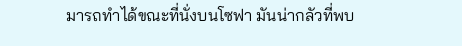มารถทำได้ขณะที่นั่งบนโซฟา มันน่ากลัวที่พบ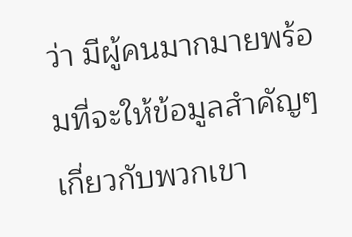ว่า มีผู้คนมากมายพร้อมที่จะให้ข้อมูลสำคัญๆ เกี่ยวกับพวกเขา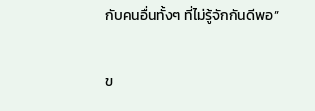กับคนอื่นทั้งๆ ที่ไม่รู้จักกันดีพอ”

ข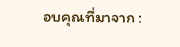อบคุณที่มาจาก :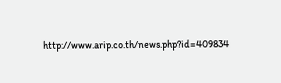http://www.arip.co.th/news.php?id=409834